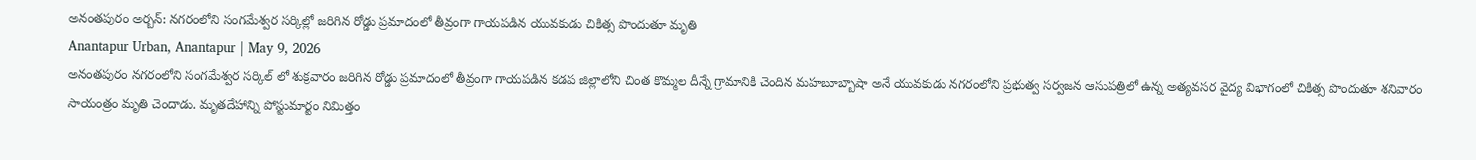అనంతపురం అర్బన్: నగరంలోని సంగమేశ్వర సర్కిల్లో జరిగిన రోడ్డు ప్రమాదంలో తీవ్రంగా గాయపడిన యువకుడు చికిత్స పొందుతూ మృతి
Anantapur Urban, Anantapur | May 9, 2026
అనంతపురం నగరంలోని సంగమేశ్వర సర్కిల్ లో శుక్రవారం జరిగిన రోడ్డు ప్రమాదంలో తీవ్రంగా గాయపడిన కడప జిల్లాలోని చింత కొమ్మల దీన్నే గ్రామానికి చెందిన మహబూబ్బాషా అనే యువకుడు నగరంలోని ప్రభుత్వ సర్వజన ఆసుపత్రిలో ఉన్న అత్యవసర వైద్య విభాగంలో చికిత్స పొందుతూ శనివారం సాయంత్రం మృతి చెందాడు. మృతదేహాన్ని పోస్టుమార్టం నిమిత్తం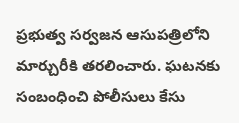ప్రభుత్వ సర్వజన ఆసుపత్రిలోని మార్చురీకి తరలించారు. ఘటనకు సంబంధించి పోలీసులు కేసు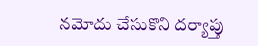నమోదు చేసుకొని దర్యాప్తు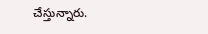చేస్తున్నారు.